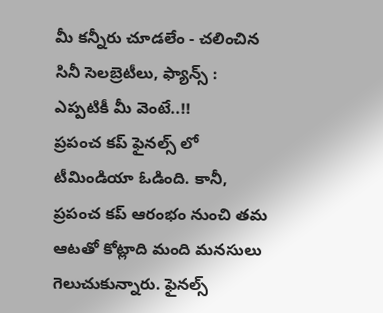మీ కన్నీరు చూడలేం - చలించిన సినీ సెలబ్రెటీలు, ఫ్యాన్స్ : ఎప్పటికీ మీ వెంటే..!!
ప్రపంచ కప్ ఫైనల్స్ లో టీమిండియా ఓడింది. కానీ, ప్రపంచ కప్ ఆరంభం నుంచి తమ ఆటతో కోట్లాది మంది మనసులు గెలుచుకున్నారు. ఫైనల్స్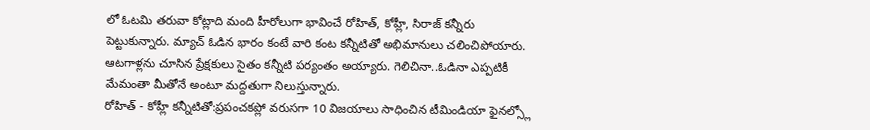లో ఓటమి తరువా కోట్లాది మంది హీరోలుగా భావించే రోహిత్, కోహ్లీ, సిరాజ్ కన్నీరు పెట్టుకున్నారు. మ్యాచ్ ఓడిన భారం కంటే వారి కంట కన్నీటితో అభిమానులు చలించిపోయారు. ఆటగాళ్లను చూసిన ప్రేక్షకులు సైతం కన్నీటి పర్యంతం అయ్యారు. గెలిచినా..ఓడినా ఎప్పటికీ మేమంతా మీతోనే అంటూ మద్దతుగా నిలుస్తున్నారు.
రోహిత్ - కోహ్లీ కన్నీటితో:ప్రపంచకప్లో వరుసగా 10 విజయాలు సాధించిన టీమిండియా ఫైనల్స్లో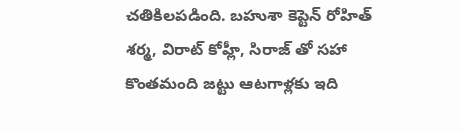చతికిలపడింది. బహుశా కెప్టెన్ రోహిత్ శర్మ, విరాట్ కోహ్లీ, సిరాజ్ తో సహా కొంతమంది జట్టు ఆటగాళ్లకు ఇది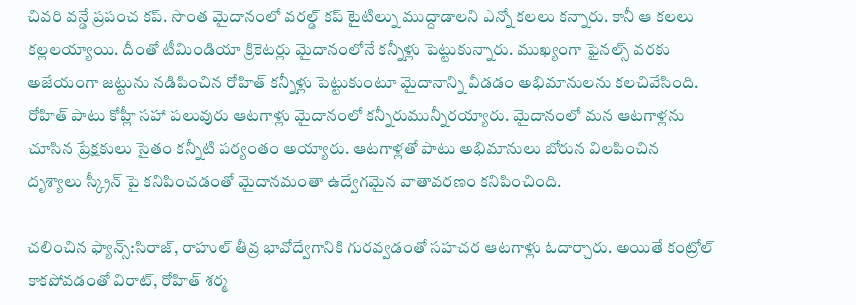చివరి వన్డే ప్రపంచ కప్. సొంత మైదానంలో వరల్డ్ కప్ టైటిల్ను ముద్దాడాలని ఎన్నో కలలు కన్నారు. కానీ ఆ కలలు కల్లలయ్యాయి. దీంతో టీమిండియా క్రికెటర్లు మైదానంలోనే కన్నీళ్లు పెట్టుకున్నారు. ముఖ్యంగా ఫైనల్స్ వరకు అజేయంగా జట్టును నడిపించిన రోహిత్ కన్నీళ్లు పెట్టుకుంటూ మైదానాన్ని వీడడం అభిమానులను కలచివేసింది. రోహిత్ పాటు కోహ్లీ సహా పలువురు ఆటగాళ్లు మైదానంలో కన్నీరుమున్నీరయ్యారు. మైదానంలో మన ఆటగాళ్లను చూసిన ప్రేక్షకులు సైతం కన్నీటి పర్యంతం అయ్యారు. ఆటగాళ్లతో పాటు అభిమానులు బోరున విలపించిన దృశ్యాలు స్క్రీన్ పై కనిపించడంతో మైదానమంతా ఉద్వేగమైన వాతావరణం కనిపించింది.

చలించిన ఫ్యాన్స్:సిరాజ్, రాహుల్ తీవ్ర భావోద్వేగానికి గురవ్వడంతో సహచర ఆటగాళ్లు ఓదార్చారు. అయితే కంట్రోల్ కాకపోవడంతో విరాట్, రోహిత్ శర్మ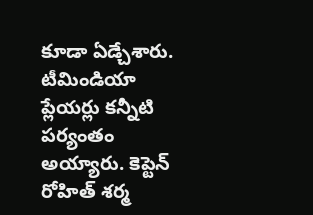కూడా ఏడ్చేశారు. టీమిండియా ప్లేయర్లు కన్నీటి పర్యంతం అయ్యారు. కెప్టెన్ రోహిత్ శర్మ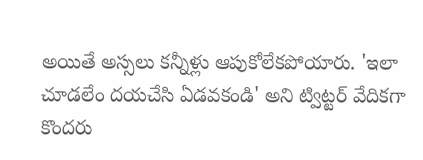అయితే అస్సలు కన్నీళ్లు ఆపుకోలేకపోయారు. 'ఇలా చూడలేం దయచేసి ఏడవకండి' అని ట్విట్టర్ వేదికగా కొందరు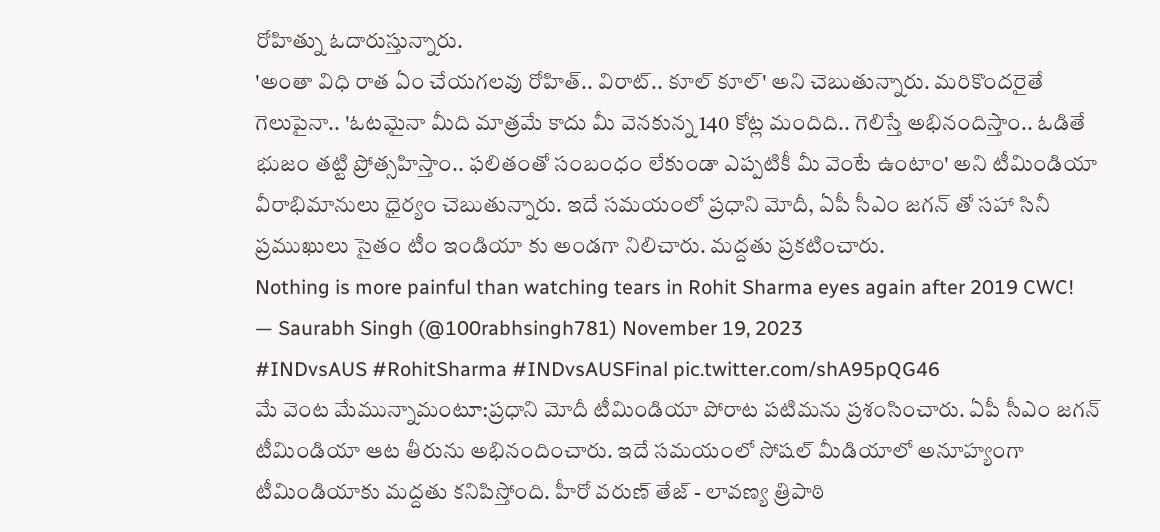రోహిత్ను ఓదారుస్తున్నారు.
'అంతా విధి రాత ఏం చేయగలవు రోహిత్.. విరాట్.. కూల్ కూల్' అని చెబుతున్నారు. మరికొందరైతే గెలుపైనా.. 'ఓటమైనా మీది మాత్రమే కాదు మీ వెనకున్న 140 కోట్ల మందిది.. గెలిస్తే అభినందిస్తాం.. ఓడితే భుజం తట్టి ప్రోత్సహిస్తాం.. ఫలితంతో సంబంధం లేకుండా ఎప్పటికీ మీ వెంటే ఉంటాం' అని టీమిండియా వీరాభిమానులు ధైర్యం చెబుతున్నారు. ఇదే సమయంలో ప్రధాని మోదీ, ఏపీ సీఎం జగన్ తో సహా సినీ ప్రముఖులు సైతం టీం ఇండియా కు అండగా నిలిచారు. మద్దతు ప్రకటించారు.
Nothing is more painful than watching tears in Rohit Sharma eyes again after 2019 CWC!
— Saurabh Singh (@100rabhsingh781) November 19, 2023
#INDvsAUS #RohitSharma #INDvsAUSFinal pic.twitter.com/shA95pQG46
మే వెంట మేమున్నామంటూ:ప్రధాని మోదీ టీమిండియా పోరాట పటిమను ప్రశంసించారు. ఏపీ సీఎం జగన్ టీమిండియా ఆట తీరును అభినందించారు. ఇదే సమయంలో సోషల్ మీడియాలో అనూహ్యంగా టీమిండియాకు మద్దతు కనిపిస్తోంది. హీరో వరుణ్ తేజ్ - లావణ్య త్రిపాఠి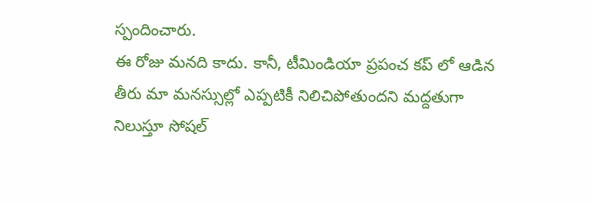స్పందించారు.
ఈ రోజు మనది కాదు. కానీ, టీమిండియా ప్రపంచ కప్ లో ఆడిన తీరు మా మనస్సుల్లో ఎప్పటికీ నిలిచిపోతుందని మద్దతుగా నిలుస్తూ సోషల్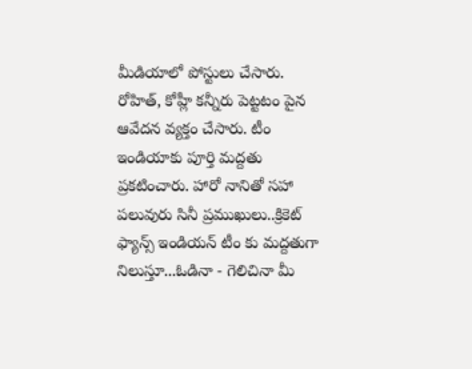మీడియాలో పోస్టులు చేసారు. రోహిత్, కోహ్లీ కన్నీరు పెట్టటం పైన ఆవేదన వ్యక్తం చేసారు. టీం ఇండియాకు పూర్తి మద్దతు ప్రకటించారు. హారో నానితో సహా పలువురు సినీ ప్రముఖులు..క్రికెట్ ఫ్యాన్స్ ఇండియన్ టీం కు మద్దతుగా నిలుస్తూ...ఓడినా - గెలిచినా మీ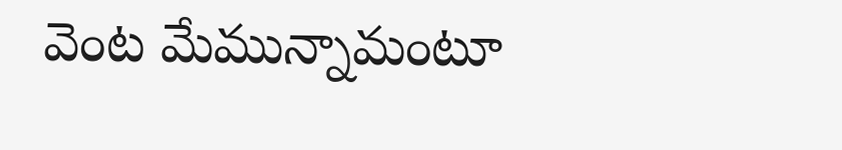వెంట మేమున్నామంటూ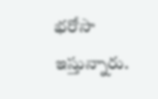భరోసా ఇస్తున్నారు.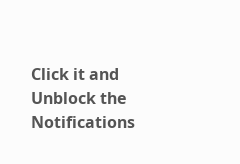Click it and Unblock the Notifications